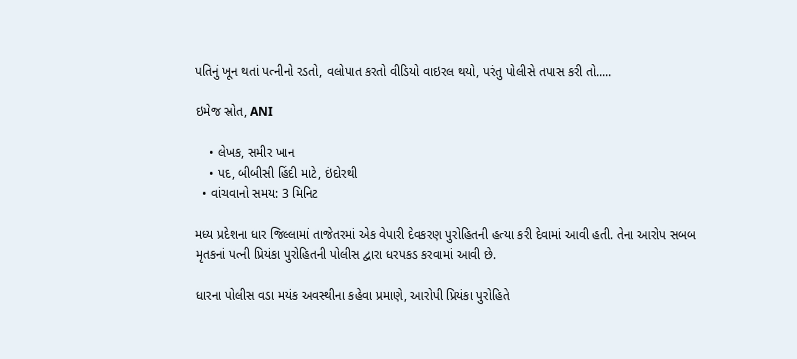પતિનું ખૂન થતાં પત્નીનો રડતો, વલોપાત કરતો વીડિયો વાઇરલ થયો, પરંતુ પોલીસે તપાસ કરી તો.....

ઇમેજ સ્રોત, ANI

    • લેખક, સમીર ખાન
    • પદ, બીબીસી હિંદી માટે, ઇંદોરથી
  • વાંચવાનો સમય: 3 મિનિટ

મધ્ય પ્રદેશના ધાર જિલ્લામાં તાજેતરમાં એક વેપારી દેવકરણ પુરોહિતની હત્યા કરી દેવામાં આવી હતી. તેના આરોપ સબબ મૃતકનાં પત્ની પ્રિયંકા પુરોહિતની પોલીસ દ્વારા ધરપકડ કરવામાં આવી છે.

ધારના પોલીસ વડા મયંક અવસ્થીના કહેવા પ્રમાણે, આરોપી પ્રિયંકા પુરોહિતે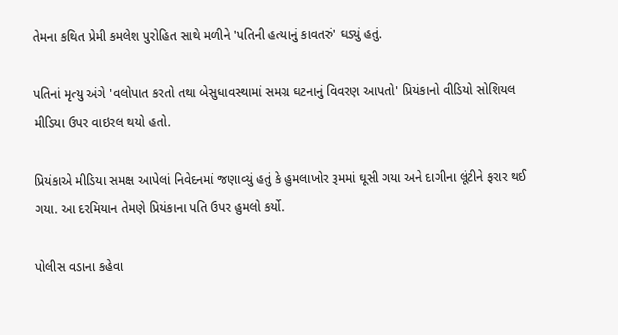તેમના કથિત પ્રેમી કમલેશ પુરોહિત સાથે મળીને 'પતિની હત્યાનું કાવતરું' ઘડ્યું હતું.

પતિનાં મૃત્યુ અંગે 'વલોપાત કરતો તથા બેસુધાવસ્થામાં સમગ્ર ઘટનાનું વિવરણ આપતો' પ્રિયંકાનો વીડિયો સોશિયલ મીડિયા ઉપર વાઇરલ થયો હતો.

પ્રિયંકાએ મીડિયા સમક્ષ આપેલાં નિવેદનમાં જણાવ્યું હતું કે હુમલાખોર રૂમમાં ઘૂસી ગયા અને દાગીના લૂંટીને ફરાર થઈ ગયા. આ દરમિયાન તેમણે પ્રિયંકાના પતિ ઉપર હુમલો કર્યો.

પોલીસ વડાના કહેવા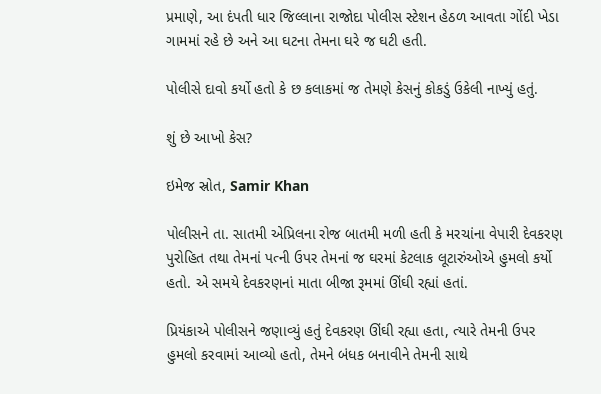પ્રમાણે, આ દંપતી ધાર જિલ્લાના રાજોદા પોલીસ સ્ટેશન હેઠળ આવતા ગોંદી ખેડા ગામમાં રહે છે અને આ ઘટના તેમના ઘરે જ ઘટી હતી.

પોલીસે દાવો કર્યો હતો કે છ કલાકમાં જ તેમણે કેસનું કોકડું ઉકેલી નાખ્યું હતું.

શું છે આખો કેસ?

ઇમેજ સ્રોત, Samir Khan

પોલીસને તા. સાતમી એપ્રિલના રોજ બાતમી મળી હતી કે મરચાંના વેપારી દેવકરણ પુરોહિત તથા તેમનાં પત્ની ઉપર તેમનાં જ ઘરમાં કેટલાક લૂટારુંઓએ હુમલો કર્યો હતો. એ સમયે દેવકરણનાં માતા બીજા રૂમમાં ઊંઘી રહ્યાં હતાં.

પ્રિયંકાએ પોલીસને જણાવ્યું હતું દેવકરણ ઊંઘી રહ્યા હતા, ત્યારે તેમની ઉપર હુમલો કરવામાં આવ્યો હતો, તેમને બંધક બનાવીને તેમની સાથે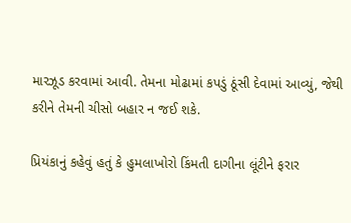મારઝૂડ કરવામાં આવી. તેમના મોઢામાં કપડું ઠૂંસી દેવામાં આવ્યું, જેથી કરીને તેમની ચીસો બહાર ન જઈ શકે.

પ્રિયંકાનું કહેવું હતું કે હુમલાખોરો કિંમતી દાગીના લૂંટીને ફરાર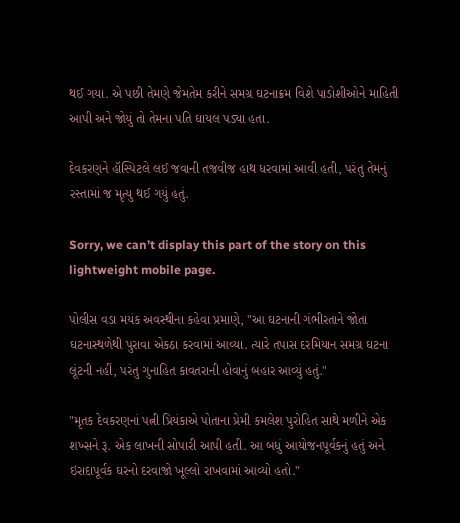થઈ ગયા. એ પછી તેમણે જેમતેમ કરીને સમગ્ર ઘટનાક્રમ વિશે પાડોશીઓને માહિતી આપી અને જોયું તો તેમના પતિ ઘાયલ પડ્યા હતા.

દેવકરણને હૉસ્પિટલે લઈ જવાની તજવીજ હાથ ધરવામાં આવી હતી, પરંતુ તેમનું રસ્તામાં જ મૃત્યુ થઈ ગયું હતું.

Sorry, we can’t display this part of the story on this lightweight mobile page.

પોલીસ વડા મયંક અવસ્થીના કહેવા પ્રમાણે, "આ ઘટનાની ગંભીરતાને જોતા ઘટનાસ્થળેથી પુરાવા એકઠા કરવામાં આવ્યા. ત્યારે તપાસ દરમિયાન સમગ્ર ઘટના લૂંટની નહીં, પરંતુ ગુનાહિત કાવતરાની હોવાનું બહાર આવ્યું હતું."

"મૃતક દેવકરણનાં પત્ની પ્રિયંકાએ પોતાના પ્રેમી કમલેશ પુરોહિત સાથે મળીને એક શખ્સને રૂ. એક લાખની સોપારી આપી હતી. આ બધું આયોજનપૂર્વકનું હતું અને ઇરાદાપૂર્વક ઘરનો દરવાજો ખૂલ્લો રાખવામાં આવ્યો હતો."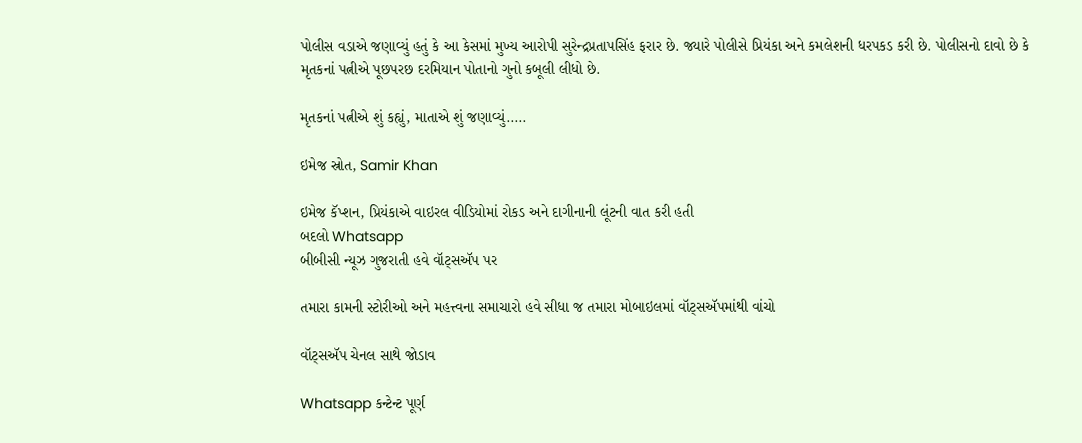પોલીસ વડાએ જણાવ્યું હતું કે આ કેસમાં મુખ્ય આરોપી સુરેન્દ્રપ્રતાપસિંહ ફરાર છે. જ્યારે પોલીસે પ્રિયંકા અને કમલેશની ધરપકડ કરી છે. પોલીસનો દાવો છે કે મૃતકનાં પત્નીએ પૂછપરછ દરમિયાન પોતાનો ગુનો કબૂલી લીધો છે.

મૃતકનાં પત્નીએ શું કહ્યું, માતાએ શું જણાવ્યું.....

ઇમેજ સ્રોત, Samir Khan

ઇમેજ કૅપ્શન, પ્રિયંકાએ વાઇરલ વીડિયોમાં રોકડ અને દાગીનાની લૂંટની વાત કરી હતી
બદલો Whatsapp
બીબીસી ન્યૂઝ ગુજરાતી હવે વૉટ્સઍપ પર

તમારા કામની સ્ટોરીઓ અને મહત્ત્વના સમાચારો હવે સીધા જ તમારા મોબાઇલમાં વૉટ્સઍપમાંથી વાંચો

વૉટ્સઍપ ચેનલ સાથે જોડાવ

Whatsapp કન્ટેન્ટ પૂર્ણ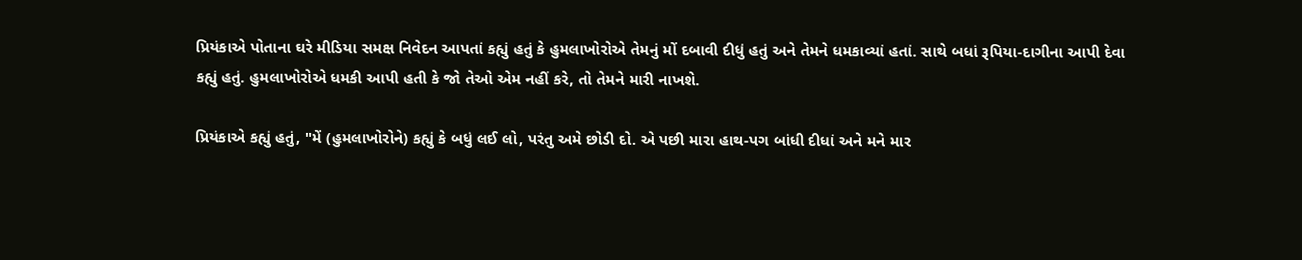પ્રિયંકાએ પોતાના ઘરે મીડિયા સમક્ષ નિવેદન આપતાં કહ્યું હતું કે હુમલાખોરોએ તેમનું મોં દબાવી દીધું હતું અને તેમને ધમકાવ્યાં હતાં. સાથે બધાં રૂપિયા-દાગીના આપી દેવા કહ્યું હતું. હુમલાખોરોએ ધમકી આપી હતી કે જો તેઓ એમ નહીં કરે, તો તેમને મારી નાખશે.

પ્રિયંકાએ કહ્યું હતું, "મેં (હુમલાખોરોને) કહ્યું કે બધું લઈ લો, પરંતુ અમે છોડી દો. એ પછી મારા હાથ-પગ બાંધી દીધાં અને મને માર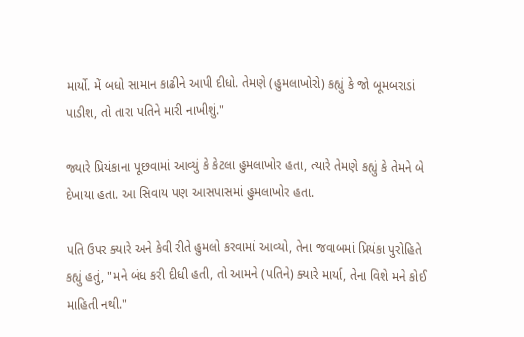માર્યો. મેં બધો સામાન કાઢીને આપી દીધો. તેમણે (હુમલાખોરો) કહ્યું કે જો બૂમબરાડાં પાડીશ, તો તારા પતિને મારી નાખીશું."

જ્યારે પ્રિયંકાના પૂછવામાં આવ્યું કે કેટલા હુમલાખોર હતા, ત્યારે તેમણે કહ્યું કે તેમને બે દેખાયા હતા. આ સિવાય પણ આસપાસમાં હુમલાખોર હતા.

પતિ ઉપર ક્યારે અને કેવી રીતે હુમલો કરવામાં આવ્યો, તેના જવાબમાં પ્રિયંકા પુરોહિતે કહ્યું હતું, "મને બંધ કરી દીધી હતી, તો આમને (પતિને) ક્યારે માર્યા, તેના વિશે મને કોઈ માહિતી નથી."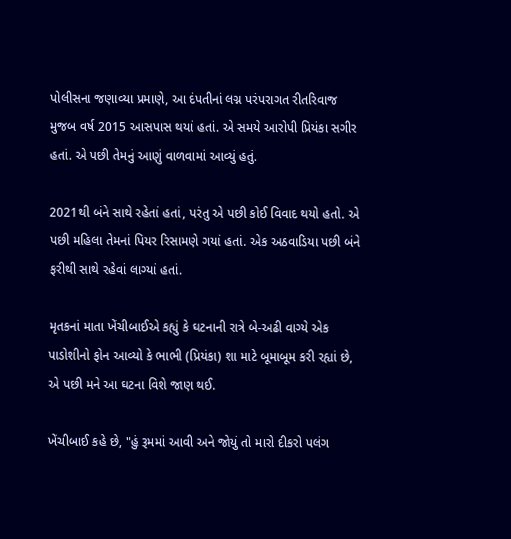પોલીસના જણાવ્યા પ્રમાણે, આ દંપતીનાં લગ્ન પરંપરાગત રીતરિવાજ મુજબ વર્ષ 2015 આસપાસ થયાં હતાં. એ સમયે આરોપી પ્રિયંકા સગીર હતાં. એ પછી તેમનું આણું વાળવામાં આવ્યું હતું.

2021થી બંને સાથે રહેતાં હતાં, પરંતુ એ પછી કોઈ વિવાદ થયો હતો. એ પછી મહિલા તેમનાં પિયર રિસામણે ગયાં હતાં. એક અઠવાડિયા પછી બંને ફરીથી સાથે રહેવાં લાગ્યાં હતાં.

મૃતકનાં માતા ખેંચીબાઈએ કહ્યું કે ઘટનાની રાત્રે બે-અઢી વાગ્યે એક પાડોશીનો ફોન આવ્યો કે ભાભી (પ્રિયંકા) શા માટે બૂમાબૂમ કરી રહ્યાં છે, એ પછી મને આ ઘટના વિશે જાણ થઈ.

ખેંચીબાઈ કહે છે, "હું રૂમમાં આવી અને જોયું તો મારો દીકરો પલંગ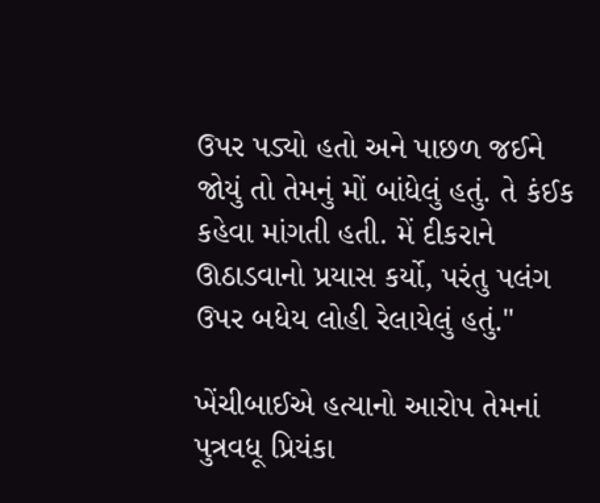ઉપર પડ્યો હતો અને પાછળ જઈને જોયું તો તેમનું મોં બાંધેલું હતું. તે કંઈક કહેવા માંગતી હતી. મેં દીકરાને ઊઠાડવાનો પ્રયાસ કર્યો, પરંતુ પલંગ ઉપર બધેય લોહી રેલાયેલું હતું."

ખેંચીબાઈએ હત્યાનો આરોપ તેમનાં પુત્રવધૂ પ્રિયંકા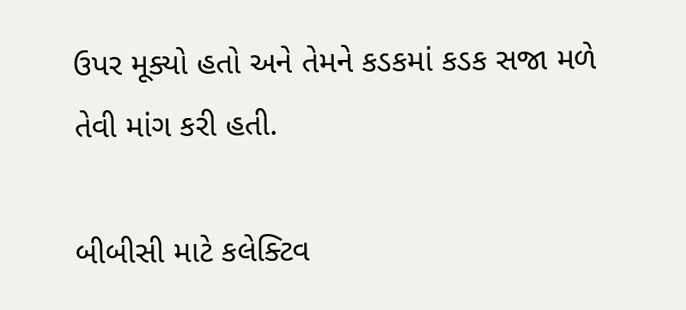ઉપર મૂક્યો હતો અને તેમને કડકમાં કડક સજા મળે તેવી માંગ કરી હતી.

બીબીસી માટે કલેક્ટિવ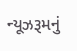ન્યૂઝરૂમનું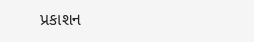પ્રકાશન